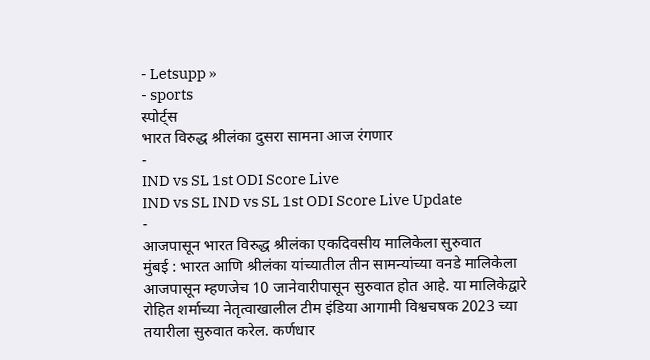- Letsupp »
- sports
स्पोर्ट्स
भारत विरुद्ध श्रीलंका दुसरा सामना आज रंगणार
-
IND vs SL 1st ODI Score Live
IND vs SL IND vs SL 1st ODI Score Live Update
-
आजपासून भारत विरुद्ध श्रीलंका एकदिवसीय मालिकेला सुरुवात
मुंबई : भारत आणि श्रीलंका यांच्यातील तीन सामन्यांच्या वनडे मालिकेला आजपासून म्हणजेच 10 जानेवारीपासून सुरुवात होत आहे. या मालिकेद्वारे रोहित शर्माच्या नेतृत्वाखालील टीम इंडिया आगामी विश्वचषक 2023 च्या तयारीला सुरुवात करेल. कर्णधार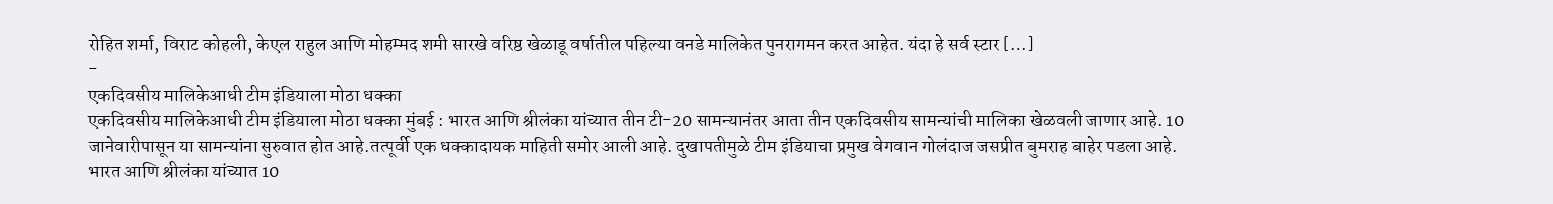रोहित शर्मा, विराट कोहली, केएल राहुल आणि मोहम्मद शमी सारखे वरिष्ठ खेळाडू वर्षातील पहिल्या वनडे मालिकेत पुनरागमन करत आहेत. यंदा हे सर्व स्टार […]
-
एकदिवसीय मालिकेआधी टीम इंडियाला मोठा धक्का
एकदिवसीय मालिकेआधी टीम इंडियाला मोठा धक्का मुंबई : भारत आणि श्रीलंका यांच्यात तीन टी-20 सामन्यानंतर आता तीन एकदिवसीय सामन्यांची मालिका खेळवली जाणार आहे. 10 जानेवारीपासून या सामन्यांना सुरुवात होत आहे.तत्पूर्वी एक धक्कादायक माहिती समोर आली आहे. दुखापतीमुळे टीम इंडियाचा प्रमुख वेगवान गोलंदाज जसप्रीत बुमराह बाहेर पडला आहे. भारत आणि श्रीलंका यांच्यात 10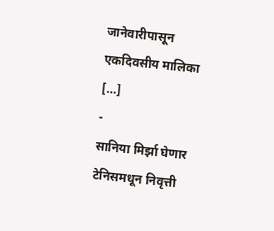जानेवारीपासून एकदिवसीय मालिका […]
-
सानिया मिर्झा घेणार टेनिसमधून निवृत्ती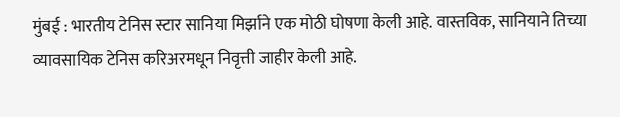मुंबई : भारतीय टेनिस स्टार सानिया मिर्झाने एक मोठी घोषणा केली आहे. वास्तविक, सानियाने तिच्या व्यावसायिक टेनिस करिअरमधून निवृत्ती जाहीर केली आहे.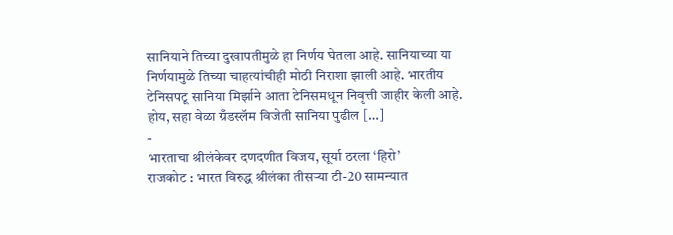सानियाने तिच्या दुखापतीमुळे हा निर्णय घेतला आहे. सानियाच्या या निर्णयामुळे तिच्या चाहत्यांचीही मोठी निराशा झाली आहे. भारतीय टेनिसपटू सानिया मिर्झाने आता टेनिसमधून निवृत्ती जाहीर केली आहे. होय, सहा वेळा ग्रँडस्लॅम विजेती सानिया पुढील […]
-
भारताचा श्रीलंकेवर दणदणीत विजय, सूर्या ठरला ‘हिरो’
राजकोट : भारत विरुद्ध श्रीलंका तीसऱ्या टी-20 सामन्यात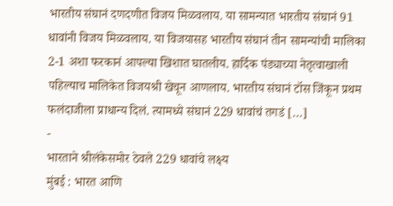भारतीय संघानं दणदणीत विजय मिळवलाय. या सामन्यात भारतीय संघानं 91 धावांनी विजय मिळवलाय. या विजयासह भारतीय संघानं तीन सामन्यांची मालिका 2-1 अशा फरकानं आपल्या खिशात घातलीय. हार्दिक पंड्याच्या नेतृत्वाखाली पहिल्याच मालिकेत विजयश्री खेचून आणलाय. भारतीय संघानं टॉस जिंकून प्रथम फलंदाजीला प्राधान्य दिलं. त्यामध्ये संघानं 229 धावांचं तगडं […]
-
भारताने श्रीलंकेसमोर ठेवले 229 धावांचे लक्ष्य
मुंबई : भारत आणि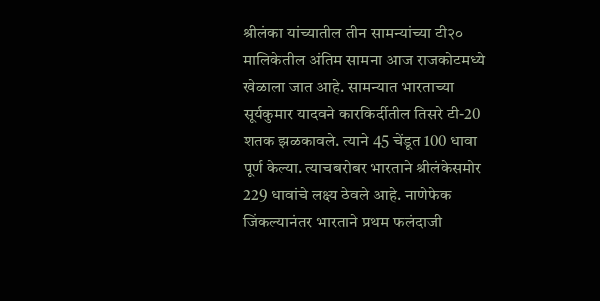श्रीलंका यांच्यातील तीन सामन्यांच्या टी२० मालिकेतील अंतिम सामना आज राजकोटमध्ये खेळाला जात आहे. सामन्यात भारताच्या सूर्यकुमार यादवने कारकिर्दीतील तिसरे टी-20 शतक झळकावले. त्याने 45 चेंडूत 100 धावा पूर्ण केल्या. त्याचबरोबर भारताने श्रीलंकेसमोर 229 धावांचे लक्ष्य ठेवले आहे. नाणेफेक जिंकल्यानंतर भारताने प्रथम फलंदाजी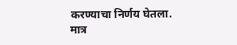करण्याचा निर्णय घेतला. मात्र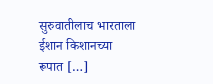सुरुवातीलाच भारताला ईशान किशानच्या रूपात […]